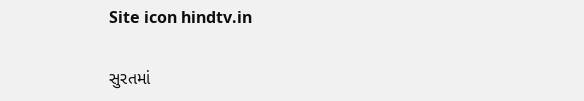Site icon hindtv.in

સુરતમાં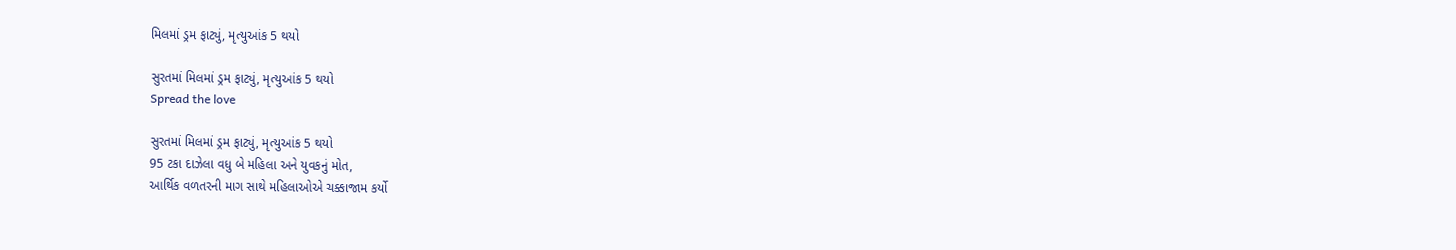મિલમાં ડ્રમ ફાટ્યું, મૃત્યુઆંક 5 થયો

સુરતમાં મિલમાં ડ્રમ ફાટ્યું, મૃત્યુઆંક 5 થયો
Spread the love

સુરતમાં મિલમાં ડ્રમ ફાટ્યું, મૃત્યુઆંક 5 થયો
95 ટકા દાઝેલા વધુ બે મહિલા અને યુવકનું મોત,
આર્થિક વળતરની માગ સાથે મહિલાઓએ ચક્કાજામ કર્યો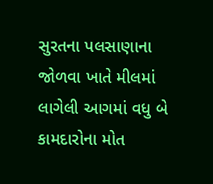સુરતના પલસાણાના જોળવા ખાતે મીલમાં લાગેલી આગમાં વધુ બે કામદારોના મોત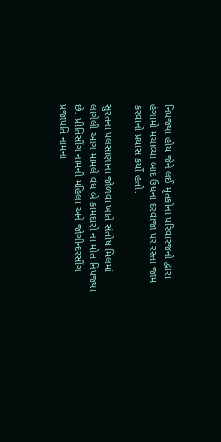નિપજ્યા હોય જેને લઈ મૃતકોના પરિવારજનો દ્વારા હંગામો મચાવ્યા બાદ ઉધના દરવાજા પર રસ્તા જામ કરવાનો પ્રયાસ કર્યો હતો.

સુરતના પલસાણાના જોળવા ખાતે સંતોષ મિલમાં લાગેલી આગ મામલે વધ બે કામદારો ના મોત નિપજ્યા છે. પ્રીતિસીંગ નામની મહિલા અને જોગીન્દરસીંગ પ્રજાપતિ નામના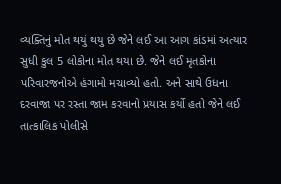વ્યક્તિનું મોત થયું થયુ છે જેને લઈ આ આગ કાંડમાં અત્યાર સુધી કુલ 5 લોકોના મોત થયા છે. જેને લઈ મૃતકોના પરિવારજનોએ હંગામો મચાવ્યો હતો. અને સાથે ઉધના દરવાજા પર રસ્તા જામ કરવાનો પ્રયાસ કર્યો હતો જેને લઈ તાત્કાલિક પોલીસે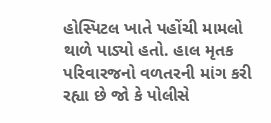હોસ્પિટલ ખાતે પહોંચી મામલો થાળે પાડ્યો હતો. હાલ મૃતક પરિવારજનો વળતરની માંગ કરી રહ્યા છે જો કે પોલીસે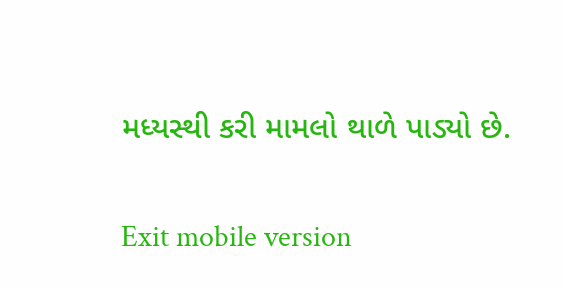મધ્યસ્થી કરી મામલો થાળે પાડ્યો છે.

Exit mobile version